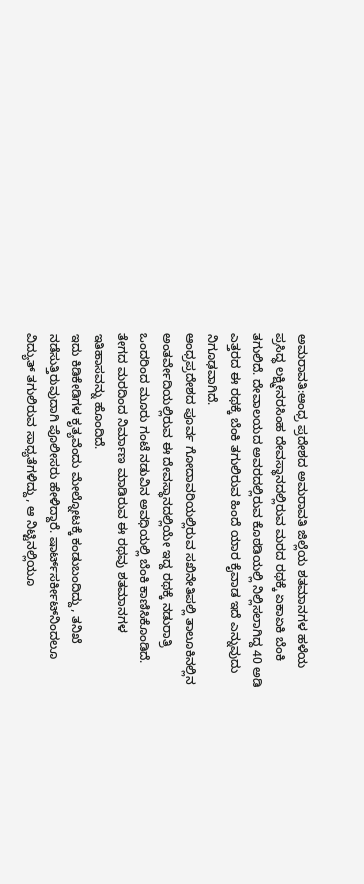ಅಮರಾವತಿ:ಆಂಧ್ರ ಪ್ರದೇಶದ ಅಮರಾವತಿ ಜಿಲ್ಲೆಯ ಶತಮಾನಗಳ ಹಳೆಯ ಪ್ರಸಿದ್ಧ ಲಕ್ಷ್ಮೀನರಸಿಂಹ ದೇವಸ್ಥಾನದಲ್ಲಿರುವ ಮರದ ರಥಕ್ಕೆ ಏಕಾಏಕಿ ಬೆಂಕಿ ತಗುಲಿದೆ. ದೇವಾಲಯದ ಅವರದಲ್ಲಿರುವ ಕೊಠಡಿಯಲ್ಲಿ ನಿಲ್ಲಿಸಲಾಗಿದ್ದ 40 ಅಡಿ ಎತ್ತರದ ಈ ರಥಕ್ಕೆ ಬೆಂಕಿ ತಗುಲಿರುವ ಹಿಂದೆ ಯಾರ ಕೈವಾಡ ಇದೆ ಎನ್ನುವುದು ನಿಗೂಢವಾಗಿದೆ.
ಆಂಧ್ರಪ್ರದೇಶದ ಪೂರ್ವ ಗೋದಾವರಿಯಲ್ಲಿರುವ ಸಖಿನೇತಿಪಲ್ಲಿ ತಾಲೂಕಿನಲ್ಲಿನ ಅಂತರ್ವೇದಿಯಲ್ಲಿರುವ ಈ ದೇವಸ್ಥಾನದಲ್ಲಿಯೇ ಇದ್ದ ರಥಕ್ಕೆ ನಡುರಾತ್ರಿ ಒಂದರಿಂದ ಮೂರು ಗಂಟೆ ನಡುವಿನ ಅವಧಿಯಲ್ಲಿ ಬೆಂಕಿ ಕಾಣಿಸಿಕೊಂಡಿದೆ. ತೇಗದ ಮರದಿಂದ ನಿರ್ಮಾಣ ಮಾಡಿರುವ ಈ ರಥವು ಶತಮಾನಗಳ ಇತಿಹಾಸವನ್ನು ಹೊಂದಿದೆ.
ಇದು ಕಿಡಿಕೇಡಿಗಳ ಕೃತ್ಯವೆಂದು ಮೇಲ್ನೋಟಕ್ಕೆ ಕಂಡುಬಂದಿದ್ದು, ತನಿಖೆ ನಡೆಸುತ್ತಿರುವುದಾಗಿ ಪೊಲೀಸರು ಹೇಳಿದ್ದಾರೆ. ಷಾರ್ಟ್‌ಸರ್ಕೀಟ್‌ನಿಂದಲೂ ವಿದ್ಯುತ್‌ ತಗುಲಿರುವ ಸಾಧ್ಯತೆಗಳಿದ್ದು, ಆ ನಿಟ್ಟಿನಲ್ಲಿಯೂ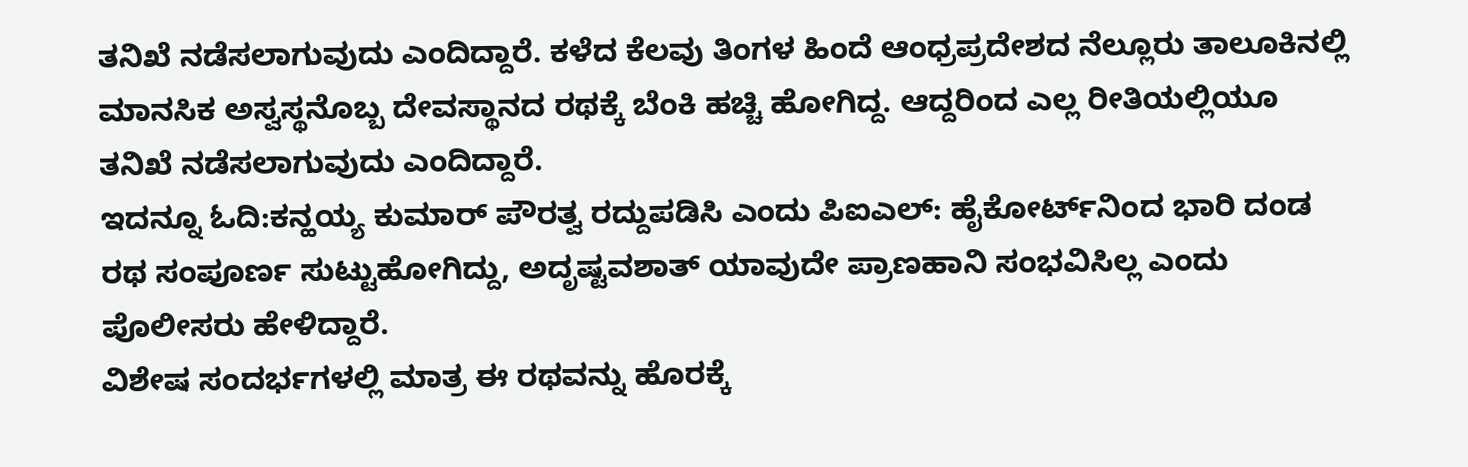ತನಿಖೆ ನಡೆಸಲಾಗುವುದು ಎಂದಿದ್ದಾರೆ. ಕಳೆದ ಕೆಲವು ತಿಂಗಳ ಹಿಂದೆ ಆಂಧ್ರಪ್ರದೇಶದ ನೆಲ್ಲೂರು ತಾಲೂಕಿನಲ್ಲಿ ಮಾನಸಿಕ ಅಸ್ವಸ್ಥನೊಬ್ಬ ದೇವಸ್ಥಾನದ ರಥಕ್ಕೆ ಬೆಂಕಿ ಹಚ್ಚಿ ಹೋಗಿದ್ದ. ಆದ್ದರಿಂದ ಎಲ್ಲ ರೀತಿಯಲ್ಲಿಯೂ ತನಿಖೆ ನಡೆಸಲಾಗುವುದು ಎಂದಿದ್ದಾರೆ.
ಇದನ್ನೂ ಓದಿ:ಕನ್ಹಯ್ಯ ಕುಮಾರ್‌ ಪೌರತ್ವ ರದ್ದುಪಡಿಸಿ ಎಂದು ಪಿಐಎಲ್‌: ಹೈಕೋರ್ಟ್‌ನಿಂದ ಭಾರಿ ದಂಡ
ರಥ ಸಂಪೂರ್ಣ ಸುಟ್ಟುಹೋಗಿದ್ದು, ಅದೃಷ್ಟವಶಾತ್‌ ಯಾವುದೇ ಪ್ರಾಣಹಾನಿ ಸಂಭವಿಸಿಲ್ಲ ಎಂದು ಪೊಲೀಸರು ಹೇಳಿದ್ದಾರೆ.
ವಿಶೇಷ ಸಂದರ್ಭಗಳಲ್ಲಿ ಮಾತ್ರ ಈ ರಥವನ್ನು ಹೊರಕ್ಕೆ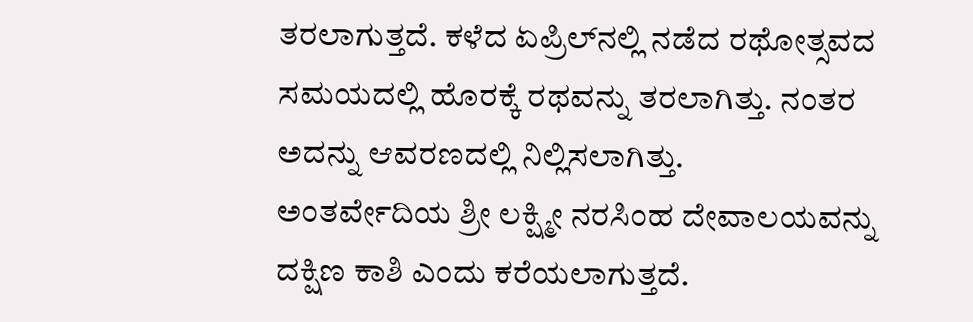ತರಲಾಗುತ್ತದೆ. ಕಳೆದ ಏಪ್ರಿಲ್‌ನಲ್ಲಿ ನಡೆದ ರಥೋತ್ಸವದ ಸಮಯದಲ್ಲಿ ಹೊರಕ್ಕೆ ರಥವನ್ನು ತರಲಾಗಿತ್ತು. ನಂತರ ಅದನ್ನು ಆವರಣದಲ್ಲಿ ನಿಲ್ಲಿಸಲಾಗಿತ್ತು.
ಅಂತರ್ವೇದಿಯ ಶ್ರೀ ಲಕ್ಷ್ಮೀ ನರಸಿಂಹ ದೇವಾಲಯವನ್ನು ದಕ್ಷಿಣ ಕಾಶಿ ಎಂದು ಕರೆಯಲಾಗುತ್ತದೆ.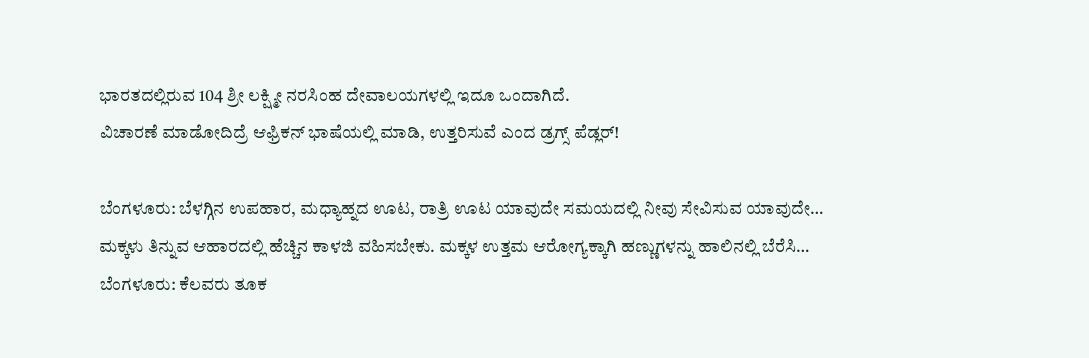ಭಾರತದಲ್ಲಿರುವ 104 ಶ್ರೀ ಲಕ್ಷ್ಮೀ ನರಸಿಂಹ ದೇವಾಲಯಗಳಲ್ಲಿ ಇದೂ ಒಂದಾಗಿದೆ.
ವಿಚಾರಣೆ ಮಾಡೋದಿದ್ರೆ ಆಫ್ರಿಕನ್‌ ಭಾಷೆಯಲ್ಲಿ ಮಾಡಿ, ಉತ್ತರಿಸುವೆ ಎಂದ ಡ್ರಗ್ಸ್ ಪೆಡ್ಲರ್‌!

ಬೆಂಗಳೂರು: ಬೆಳಗ್ಗಿನ ಉಪಹಾರ, ಮಧ್ಯಾಹ್ನದ ಊಟ, ರಾತ್ರಿ ಊಟ ಯಾವುದೇ ಸಮಯದಲ್ಲಿ ನೀವು ಸೇವಿಸುವ ಯಾವುದೇ…
ಮಕ್ಕಳು ತಿನ್ನುವ ಆಹಾರದಲ್ಲಿ ಹೆಚ್ಚಿನ ಕಾಳಜಿ ವಹಿಸಬೇಕು. ಮಕ್ಕಳ ಉತ್ತಮ ಆರೋಗ್ಯಕ್ಕಾಗಿ ಹಣ್ಣುಗಳನ್ನು ಹಾಲಿನಲ್ಲಿ ಬೆರೆಸಿ…
ಬೆಂಗಳೂರು: ಕೆಲವರು ತೂಕ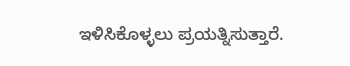ಇಳಿಸಿಕೊಳ್ಳಲು ಪ್ರಯತ್ನಿಸುತ್ತಾರೆ.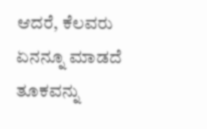ಆದರೆ, ಕೆಲವರು ಏನನ್ನೂ ಮಾಡದೆ ತೂಕವನ್ನು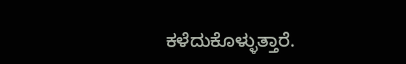ಕಳೆದುಕೊಳ್ಳುತ್ತಾರೆ.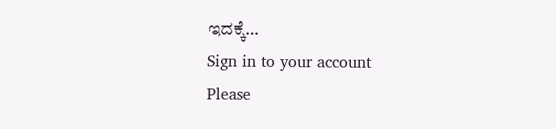ಇದಕ್ಕೆ…
Sign in to your account
Please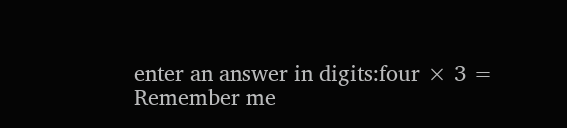enter an answer in digits:four × 3 =
Remember me